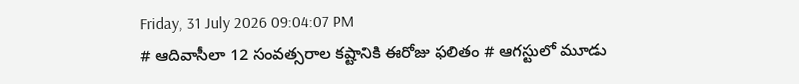Friday, 31 July 2026 09:04:07 PM
# ఆదివాసీలా 12 సంవత్సరాల కష్టానికి ఈరోజు ఫలితం # ఆగస్టులో మూడు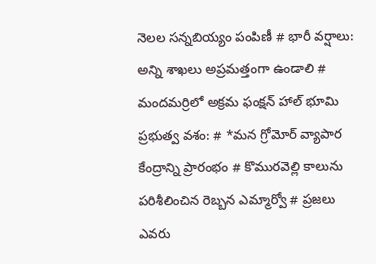నెలల సన్నబియ్యం పంపిణీ # భారీ వర్షాలు: అన్ని శాఖలు అప్రమత్తంగా ఉండాలి # మందమర్రిలో అక్రమ ఫంక్షన్ హాల్ భూమి ప్రభుత్వ వశం: # *మన గ్రోమోర్ వ్యాపార కేంద్రాన్ని ప్రారంభం # కొమురవెల్లి కాలును పరిశీలించిన రెబ్బన ఎమ్మార్వో # ప్రజలు ఎవరు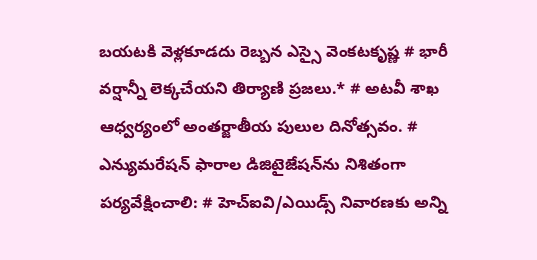బయటకి వెళ్లకూడదు రెబ్బన ఎస్సై వెంకటకృష్ణ # భారీ వర్షాన్నీ లెక్కచేయని తిర్యాణి ప్రజలు.* # అటవీ శాఖ ఆధ్వర్యంలో అంతర్జాతీయ పులుల దినోత్సవం. # ఎన్యుమరేషన్ ఫారాల డిజిటైజేషన్‌ను నిశితంగా పర్యవేక్షించాలి: # హెచ్ఐవి/ఎయిడ్స్ నివారణకు అన్ని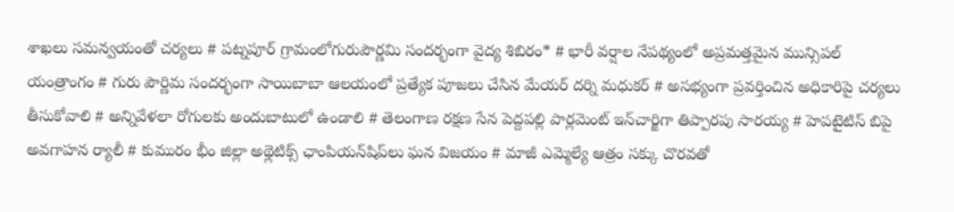శాఖలు సమన్వయంతో చర్యలు # పట్నపూర్ గ్రామంలోగురుపౌర్ణమి సందర్భంగా వైద్య శిబిరం* # భారీ వర్షాల నేపథ్యంలో అప్రమత్తమైన మున్సిపల్ యంత్రాంగం # గురు పౌర్ణిమ సందర్భంగా సాయిబాబా ఆలయంలో ప్రత్యేక పూజలు చేసిన మేయర్ దర్ని మధుకర్ # అసభ్యంగా ప్రవర్తించిన అధికారిపై చర్యలు తీసుకోవాలి # అన్నివేళలా రోగులకు అందుబాటులో ఉండాలి # తెలంగాణ రక్షణ సేన పెద్దపల్లి పార్లమెంట్ ఇన్‌చార్జిగా తిప్పారపు సారయ్య # హెపటైటిస్ బిపై అవగాహన ర్యాలీ # కుమురం భీం జిల్లా అథ్లెటిక్స్ ఛాంపియన్‌షిప్‌లు ఘన విజయం # మాజీ ఎమ్మెల్యే ఆత్రం సక్కు చొరవతో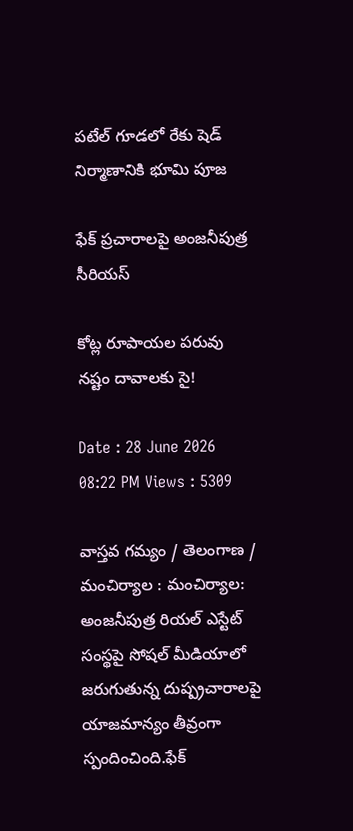పటేల్ గూడలో రేకు షెడ్ నిర్మాణానికి భూమి పూజ

ఫేక్ ప్రచారాలపై అంజనీపుత్ర సీరియస్

కోట్ల రూపాయల పరువు నష్టం దావాలకు సై!

Date : 28 June 2026 08:22 PM Views : 5309

వాస్తవ గమ్యం / తెలంగాణ / మంచిర్యాల : మంచిర్యాల: అంజనీపుత్ర రియల్ ఎస్టేట్ సంస్థపై సోషల్ మీడియాలో జరుగుతున్న దుష్ప్రచారాలపై యాజమాన్యం తీవ్రంగా స్పందించింది.ఫేక్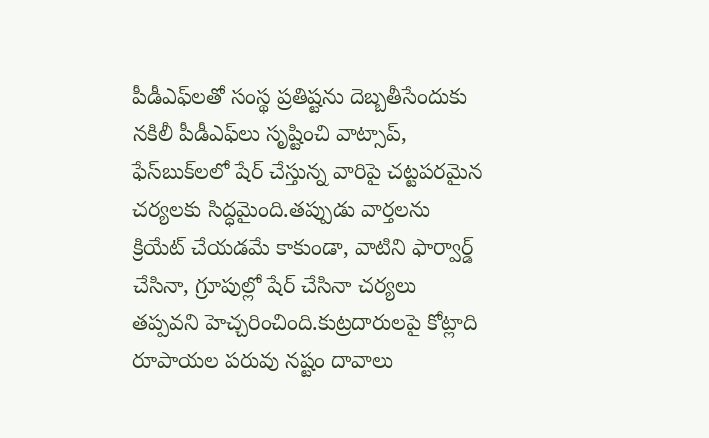పీడీఎఫ్‌లతో సంస్థ ప్రతిష్టను దెబ్బతీసేందుకు నకిలీ పీడీఎఫ్‌లు సృష్టించి వాట్సాప్, ఫేస్‌బుక్‌లలో షేర్ చేస్తున్న వారిపై చట్టపరమైన చర్యలకు సిద్ధమైంది.తప్పుడు వార్తలను క్రియేట్ చేయడమే కాకుండా, వాటిని ఫార్వార్డ్ చేసినా, గ్రూపుల్లో షేర్ చేసినా చర్యలు తప్పవని హెచ్చరించింది.కుట్రదారులపై కోట్లాది రూపాయల పరువు నష్టం దావాలు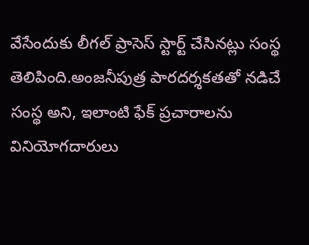వేసేందుకు లీగల్ ప్రాసెస్ స్టార్ట్ చేసినట్లు సంస్థ తెలిపింది.అంజనీపుత్ర పారదర్శకతతో నడిచే సంస్థ అని, ఇలాంటి ఫేక్ ప్రచారాలను వినియోగదారులు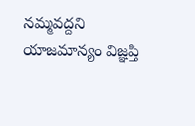నమ్మవద్దని యాజమాన్యం విజ్ఞప్తి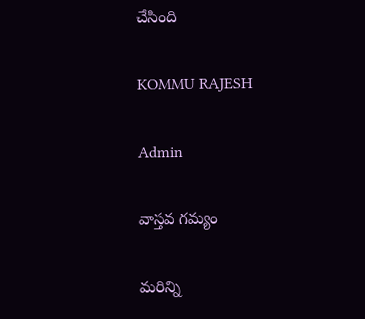చేసింది

KOMMU RAJESH

Admin

వాస్తవ గమ్యం

మరిన్ని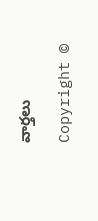వార్తలు

Copyright ©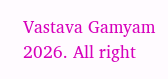Vastava Gamyam 2026. All right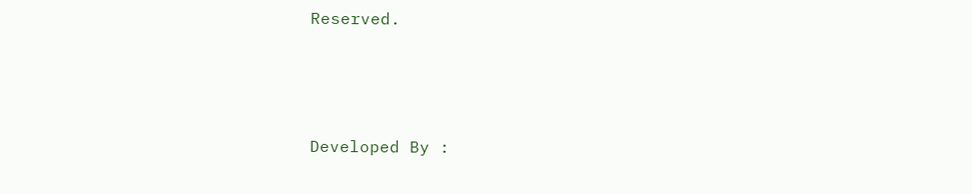Reserved.



Developed By :